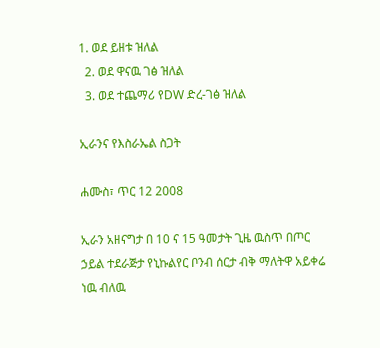1. ወደ ይዘቱ ዝለል
  2. ወደ ዋናዉ ገፅ ዝለል
  3. ወደ ተጨማሪ የDW ድረ-ገፅ ዝለል

ኢራንና የእስራኤል ስጋት

ሐሙስ፣ ጥር 12 2008

ኢራን አዘናግታ በ 10 ና 15 ዓመታት ጊዜ ዉስጥ በጦር ኃይል ተደራጅታ የኒኩልየር ቦንብ ሰርታ ብቅ ማለትዋ አይቀሬ ነዉ ብለዉ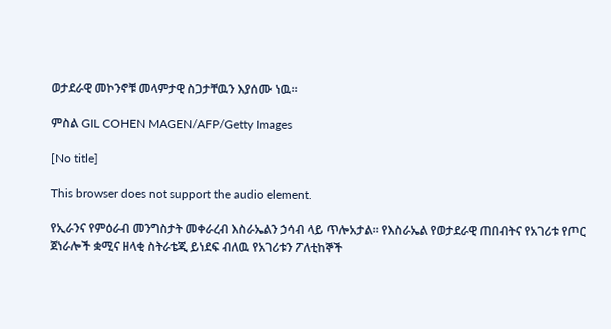ወታደራዊ መኮንኖቹ መላምታዊ ስጋታቸዉን እያሰሙ ነዉ።

ምስል GIL COHEN MAGEN/AFP/Getty Images

[No title]

This browser does not support the audio element.

የኢራንና የምዕራብ መንግስታት መቀራረብ እስራኤልን ኃሳብ ላይ ጥሎአታል። የእስራኤል የወታደራዊ ጠበብትና የአገሪቱ የጦር ጀነራሎች ቋሚና ዘላቂ ስትራቴጂ ይነደፍ ብለዉ የአገሪቱን ፖለቲከኞች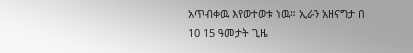አጥብቀዉ እየወተወቱ ነዉ። ኢራን አዘናግታ በ 10 15 ዓመታት ጊዜ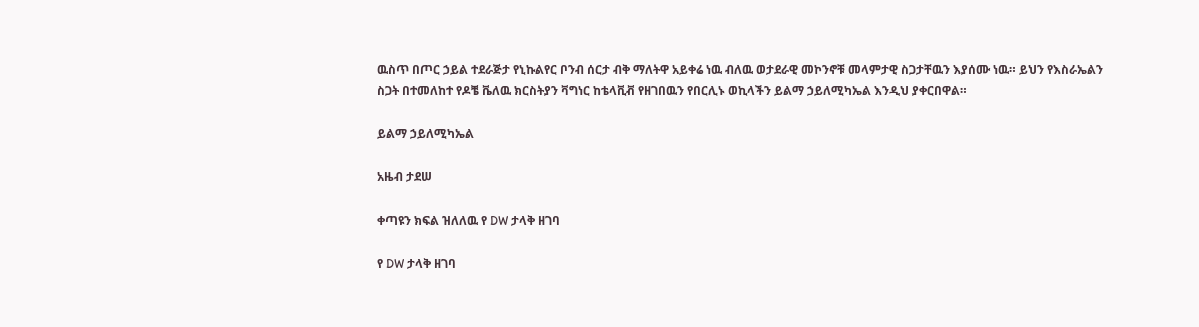ዉስጥ በጦር ኃይል ተደራጅታ የኒኩልየር ቦንብ ሰርታ ብቅ ማለትዋ አይቀሬ ነዉ ብለዉ ወታደራዊ መኮንኖቹ መላምታዊ ስጋታቸዉን እያሰሙ ነዉ። ይህን የእስራኤልን ስጋት በተመለከተ የዶቼ ቬለዉ ክርስትያን ቫግነር ከቴላቪቭ የዘገበዉን የበርሊኑ ወኪላችን ይልማ ኃይለሚካኤል እንዲህ ያቀርበዋል።

ይልማ ኃይለሚካኤል

አዜብ ታደሠ

ቀጣዩን ክፍል ዝለለዉ የ DW ታላቅ ዘገባ

የ DW ታላቅ ዘገባ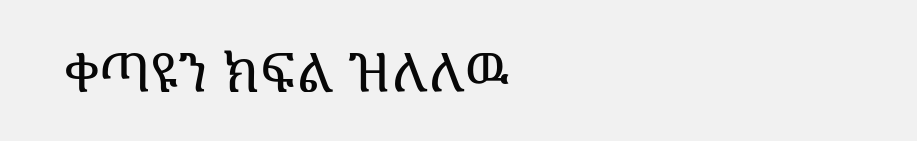ቀጣዩን ክፍል ዝለለዉ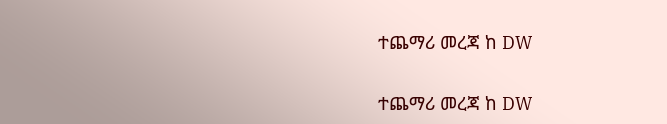ተጨማሪ መረጃ ከ DW

ተጨማሪ መረጃ ከ DW